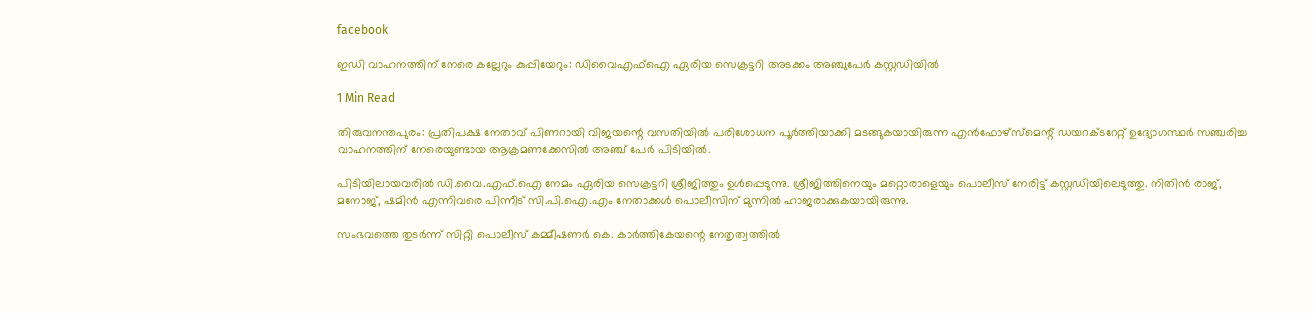facebook

ഇഡി വാഹനത്തിന് നേരെ കല്ലേറും കുപ്പിയേറും: ഡിവൈഎഫ്ഐ ഏരിയ സെക്രട്ടറി അടക്കം അഞ്ചുപേർ കസ്റ്റഡിയിൽ

1 Min Read

തിരുവനന്തപുരം: പ്രതിപക്ഷ നേതാവ് പിണറായി വിജയന്റെ വസതിയിൽ പരിശോധന പൂർത്തിയാക്കി മടങ്ങുകയായിരുന്ന എൻഫോഴ്‌സ്‌മെന്റ് ഡയറക്ടറേറ്റ് ഉദ്യോഗസ്ഥർ സഞ്ചരിച്ച വാഹനത്തിന് നേരെയുണ്ടായ ആക്രമണക്കേസിൽ അഞ്ച് പേർ പിടിയിൽ.

പിടിയിലായവരിൽ ഡി.വൈ.എഫ്.ഐ നേമം ഏരിയ സെക്രട്ടറി ശ്രീജിത്തും ഉൾപ്പെടുന്നു. ശ്രീജിത്തിനെയും മറ്റൊരാളെയും പൊലീസ് നേരിട്ട് കസ്റ്റഡിയിലെടുത്തു. നിതിൻ രാജ്, മനോജ്, ഷമിൻ എന്നിവരെ പിന്നീട് സി.പി.ഐ.എം നേതാക്കൾ പൊലീസിന് മുന്നിൽ ഹാജരാക്കുകയായിരുന്നു.

സംഭവത്തെ തുടർന്ന് സിറ്റി പൊലീസ് കമ്മീഷണർ കെ. കാർത്തികേയന്റെ നേതൃത്വത്തിൽ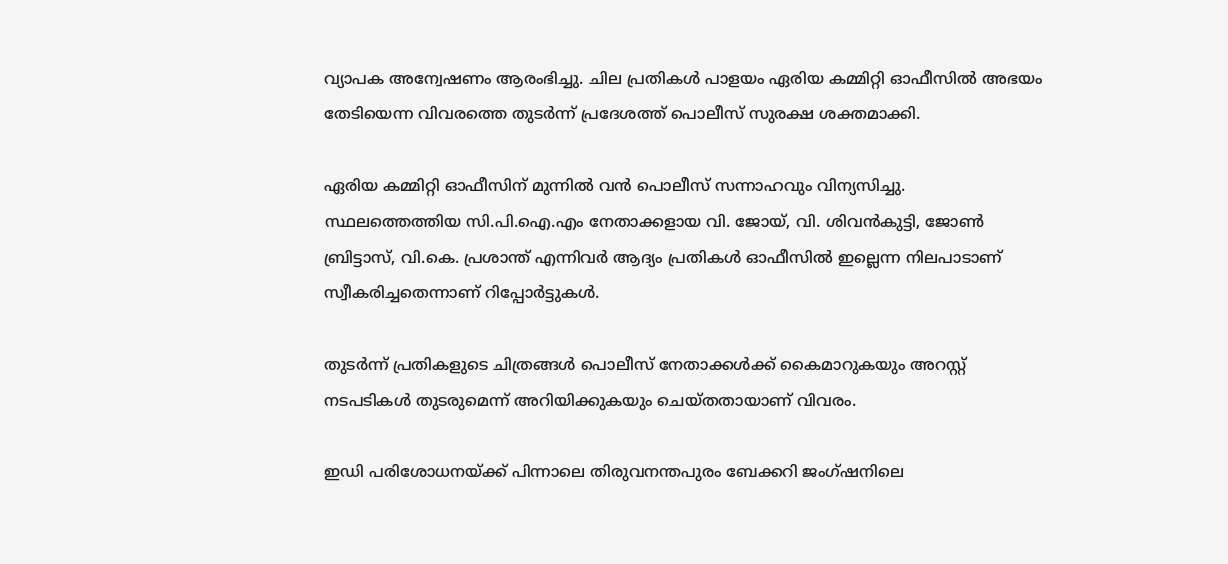വ്യാപക അന്വേഷണം ആരംഭിച്ചു. ചില പ്രതികൾ പാളയം ഏരിയ കമ്മിറ്റി ഓഫീസിൽ അഭയം തേടിയെന്ന വിവരത്തെ തുടർന്ന് പ്രദേശത്ത് പൊലീസ് സുരക്ഷ ശക്തമാക്കി.

ഏരിയ കമ്മിറ്റി ഓഫീസിന് മുന്നിൽ വൻ പൊലീസ് സന്നാഹവും വിന്യസിച്ചു. സ്ഥലത്തെത്തിയ സി.പി.ഐ.എം നേതാക്കളായ വി. ജോയ്, വി. ശിവൻകുട്ടി, ജോൺ ബ്രിട്ടാസ്, വി.കെ. പ്രശാന്ത് എന്നിവർ ആദ്യം പ്രതികൾ ഓഫീസിൽ ഇല്ലെന്ന നിലപാടാണ് സ്വീകരിച്ചതെന്നാണ് റിപ്പോർട്ടുകൾ.

തുടർന്ന് പ്രതികളുടെ ചിത്രങ്ങൾ പൊലീസ് നേതാക്കൾക്ക് കൈമാറുകയും അറസ്റ്റ് നടപടികൾ തുടരുമെന്ന് അറിയിക്കുകയും ചെയ്തതായാണ് വിവരം.

ഇഡി പരിശോധനയ്ക്ക് പിന്നാലെ തിരുവനന്തപുരം ബേക്കറി ജംഗ്ഷനിലെ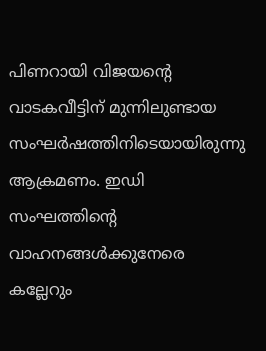പിണറായി വിജയന്റെ വാടകവീട്ടിന് മുന്നിലുണ്ടായ സംഘർഷത്തിനിടെയായിരുന്നു ആക്രമണം. ഇഡി സംഘത്തിന്റെ വാഹനങ്ങൾക്കുനേരെ കല്ലേറും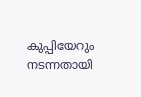കുപ്പിയേറും നടന്നതായി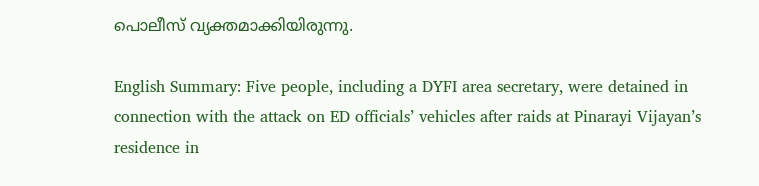പൊലീസ് വ്യക്തമാക്കിയിരുന്നു.

English Summary: Five people, including a DYFI area secretary, were detained in connection with the attack on ED officials’ vehicles after raids at Pinarayi Vijayan’s residence in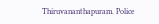Thiruvananthapuram. Police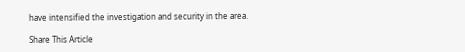have intensified the investigation and security in the area.

Share This Article